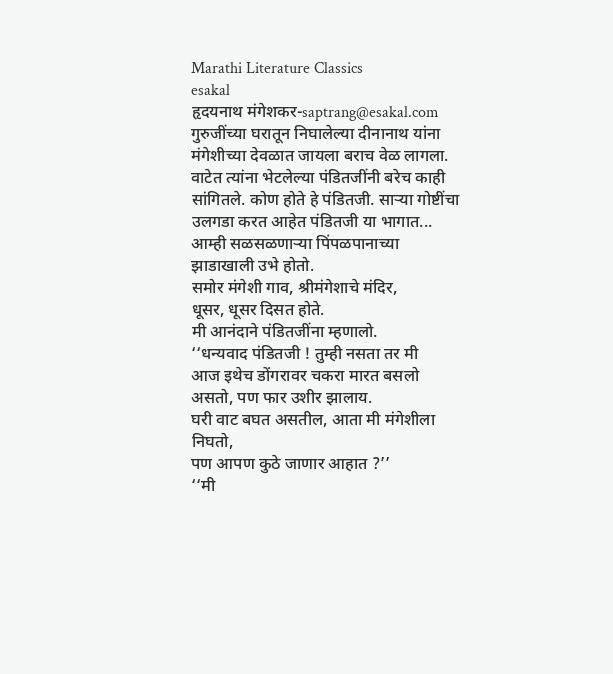Marathi Literature Classics
esakal
हृदयनाथ मंगेशकर-saptrang@esakal.com
गुरुजींच्या घरातून निघालेल्या दीनानाथ यांना मंगेशीच्या देवळात जायला बराच वेळ लागला. वाटेत त्यांना भेटलेल्या पंडितजींनी बरेच काही सांगितले. कोण होते हे पंडितजी. साऱ्या गोष्टींचा उलगडा करत आहेत पंडितजी या भागात...
आम्ही सळसळणाऱ्या पिंपळपानाच्या
झाडाखाली उभे होतो.
समोर मंगेशी गाव, श्रीमंगेशाचे मंदिर,
धूसर, धूसर दिसत होते.
मी आनंदाने पंडितजींना म्हणालो.
‘‘धन्यवाद पंडितजी ! तुम्ही नसता तर मी
आज इथेच डोंगरावर चकरा मारत बसलो
असतो, पण फार उशीर झालाय.
घरी वाट बघत असतील, आता मी मंगेशीला निघतो,
पण आपण कुठे जाणार आहात ?’’
‘‘मी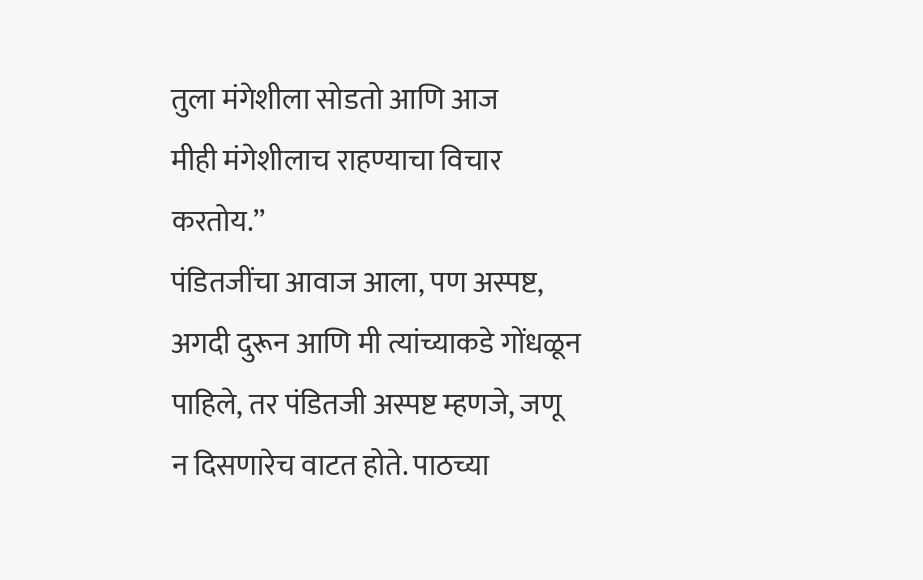तुला मंगेशीला सोडतो आणि आज
मीही मंगेशीलाच राहण्याचा विचार करतोय.’’
पंडितजींचा आवाज आला, पण अस्पष्ट,
अगदी दुरून आणि मी त्यांच्याकडे गोंधळून
पाहिले, तर पंडितजी अस्पष्ट म्हणजे, जणू
न दिसणारेच वाटत होते. पाठच्या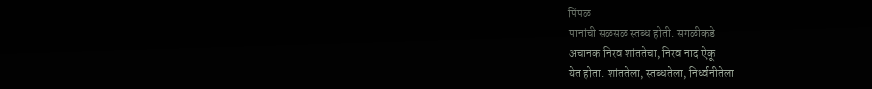पिंपळ
पानांची सळसळ स्तब्ध होती. सगळीकडे
अचानक निरव शांततेचा, निरव नाद ऐकू
येत होता. शांततेला, स्तब्धतेला, निर्ध्वनीतेला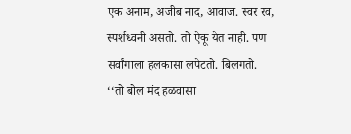एक अनाम, अजीब नाद, आवाज. स्वर रव,
स्पर्शध्वनी असतो. तो ऐकू येत नाही. पण
सर्वांगाला हलकासा लपेटतो. बिलगतो.
‘‘तो बोल मंद हळवासा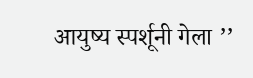आयुष्य स्पर्शूनी गेला ’’